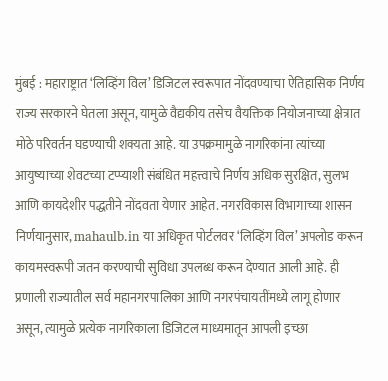मुंबई : महाराष्ट्रात ‘लिव्हिंग विल’ डिजिटल स्वरूपात नोंदवण्याचा ऐतिहासिक निर्णय राज्य सरकारने घेतला असून, यामुळे वैद्यकीय तसेच वैयक्तिक नियोजनाच्या क्षेत्रात मोठे परिवर्तन घडण्याची शक्यता आहे. या उपक्रमामुळे नागरिकांना त्यांच्या आयुष्याच्या शेवटच्या टप्प्याशी संबंधित महत्त्वाचे निर्णय अधिक सुरक्षित, सुलभ आणि कायदेशीर पद्धतीने नोंदवता येणार आहेत. नगरविकास विभागाच्या शासन निर्णयानुसार, mahaulb.in या अधिकृत पोर्टलवर ‘लिव्हिंग विल’ अपलोड करून कायमस्वरूपी जतन करण्याची सुविधा उपलब्ध करून देण्यात आली आहे. ही प्रणाली राज्यातील सर्व महानगरपालिका आणि नगरपंचायतींमध्ये लागू होणार असून, त्यामुळे प्रत्येक नागरिकाला डिजिटल माध्यमातून आपली इच्छा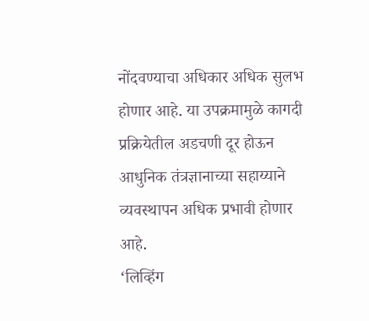नोंदवण्याचा अधिकार अधिक सुलभ होणार आहे. या उपक्रमामुळे कागदी प्रक्रियेतील अडचणी दूर होऊन आधुनिक तंत्रज्ञानाच्या सहाय्याने व्यवस्थापन अधिक प्रभावी होणार आहे.
‘लिव्हिंग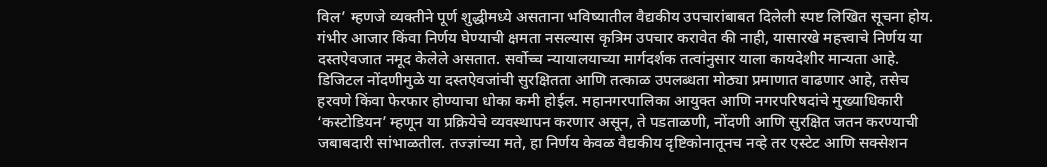विल’ म्हणजे व्यक्तीने पूर्ण शुद्धीमध्ये असताना भविष्यातील वैद्यकीय उपचारांबाबत दिलेली स्पष्ट लिखित सूचना होय. गंभीर आजार किंवा निर्णय घेण्याची क्षमता नसल्यास कृत्रिम उपचार करावेत की नाही, यासारखे महत्त्वाचे निर्णय या दस्तऐवजात नमूद केलेले असतात. सर्वोच्च न्यायालयाच्या मार्गदर्शक तत्वांनुसार याला कायदेशीर मान्यता आहे. डिजिटल नोंदणीमुळे या दस्तऐवजांची सुरक्षितता आणि तत्काळ उपलब्धता मोठ्या प्रमाणात वाढणार आहे, तसेच हरवणे किंवा फेरफार होण्याचा धोका कमी होईल. महानगरपालिका आयुक्त आणि नगरपरिषदांचे मुख्याधिकारी ‘कस्टोडियन’ म्हणून या प्रक्रियेचे व्यवस्थापन करणार असून, ते पडताळणी, नोंदणी आणि सुरक्षित जतन करण्याची जबाबदारी सांभाळतील. तज्ज्ञांच्या मते, हा निर्णय केवळ वैद्यकीय दृष्टिकोनातूनच नव्हे तर एस्टेट आणि सक्सेशन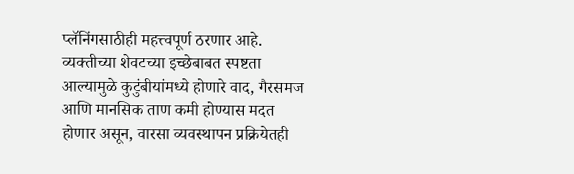प्लॅनिंगसाठीही महत्त्वपूर्ण ठरणार आहे. व्यक्तीच्या शेवटच्या इच्छेबाबत स्पष्टता आल्यामुळे कुटुंबीयांमध्ये होणारे वाद, गैरसमज आणि मानसिक ताण कमी होण्यास मदत होणार असून, वारसा व्यवस्थापन प्रक्रियेतही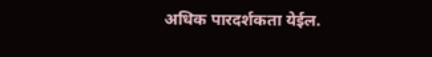अधिक पारदर्शकता येईल.